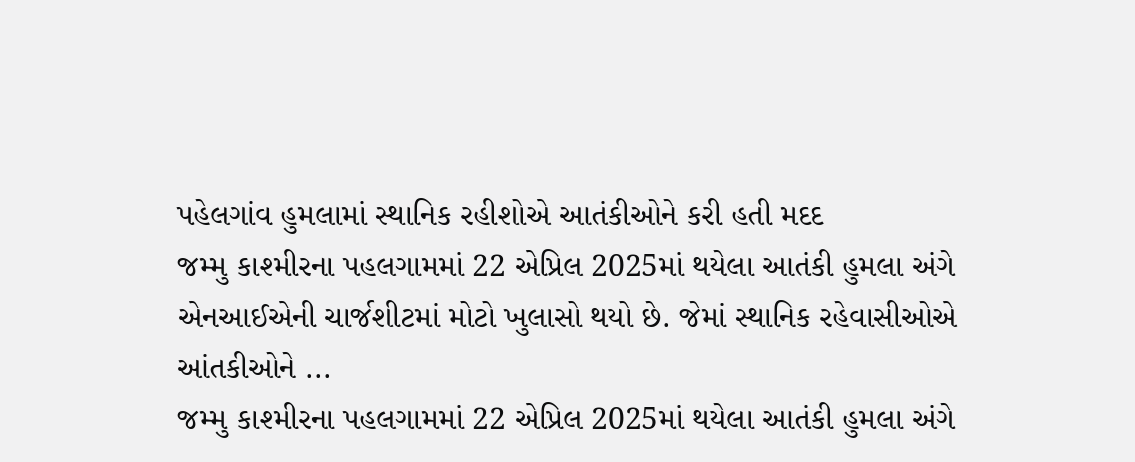પહેલગાંવ હુમલામાં સ્થાનિક રહીશોએ આતંકીઓને કરી હતી મદદ
જમ્મુ કાશ્મીરના પહલગામમાં 22 એપ્રિલ 2025માં થયેલા આતંકી હુમલા અંગે એનઆઈએની ચાર્જશીટમાં મોટો ખુલાસો થયો છે. જેમાં સ્થાનિક રહેવાસીઓએ આંતકીઓને ...
જમ્મુ કાશ્મીરના પહલગામમાં 22 એપ્રિલ 2025માં થયેલા આતંકી હુમલા અંગે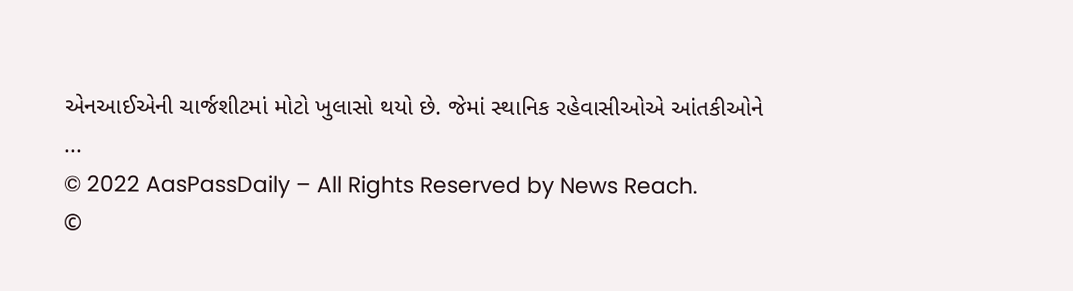એનઆઈએની ચાર્જશીટમાં મોટો ખુલાસો થયો છે. જેમાં સ્થાનિક રહેવાસીઓએ આંતકીઓને ...
© 2022 AasPassDaily – All Rights Reserved by News Reach.
©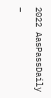2022 AasPassDaily –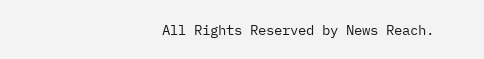All Rights Reserved by News Reach.